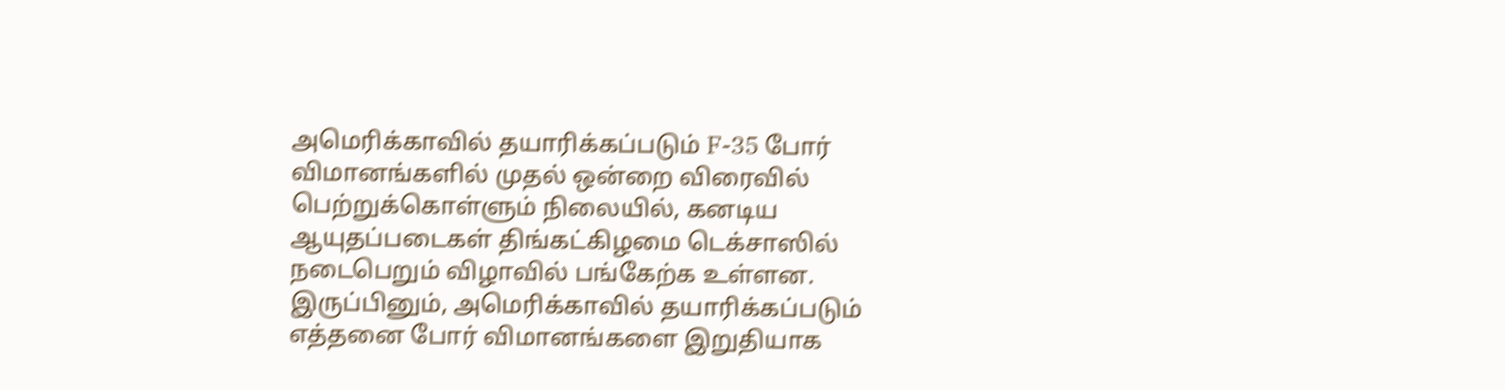அமெரிக்காவில் தயாரிக்கப்படும் F-35 போர் விமானங்களில் முதல் ஒன்றை விரைவில் பெற்றுக்கொள்ளும் நிலையில், கனடிய ஆயுதப்படைகள் திங்கட்கிழமை டெக்சாஸில் நடைபெறும் விழாவில் பங்கேற்க உள்ளன. இருப்பினும், அமெரிக்காவில் தயாரிக்கப்படும் எத்தனை போர் விமானங்களை இறுதியாக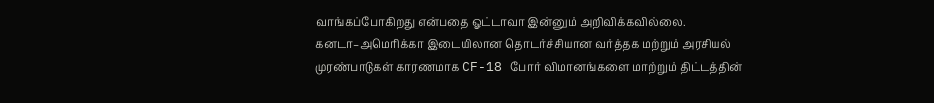வாங்கப்போகிறது என்பதை ஓட்டாவா இன்னும் அறிவிக்கவில்லை.
கனடா–அமெரிக்கா இடையிலான தொடர்ச்சியான வர்த்தக மற்றும் அரசியல் முரண்பாடுகள் காரணமாக CF-18 போர் விமானங்களை மாற்றும் திட்டத்தின்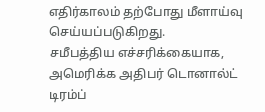எதிர்காலம் தற்போது மீளாய்வு செய்யப்படுகிறது.
சமீபத்திய எச்சரிக்கையாக, அமெரிக்க அதிபர் டொனால்ட் டிரம்ப்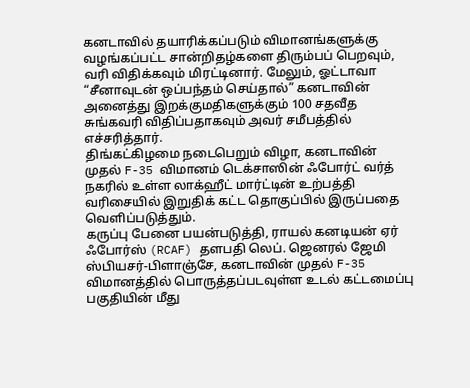கனடாவில் தயாரிக்கப்படும் விமானங்களுக்கு வழங்கப்பட்ட சான்றிதழ்களை திரும்பப் பெறவும், வரி விதிக்கவும் மிரட்டினார். மேலும், ஓட்டாவா “சீனாவுடன் ஒப்பந்தம் செய்தால்” கனடாவின் அனைத்து இறக்குமதிகளுக்கும் 100 சதவீத சுங்கவரி விதிப்பதாகவும் அவர் சமீபத்தில் எச்சரித்தார்.
திங்கட்கிழமை நடைபெறும் விழா, கனடாவின் முதல் F-35 விமானம் டெக்சாஸின் ஃபோர்ட் வர்த் நகரில் உள்ள லாக்ஹீட் மார்ட்டின் உற்பத்தி வரிசையில் இறுதிக் கட்ட தொகுப்பில் இருப்பதை வெளிப்படுத்தும்.
கருப்பு பேனை பயன்படுத்தி, ராயல் கனடியன் ஏர் ஃபோர்ஸ் (RCAF) தளபதி லெப். ஜெனரல் ஜேமி ஸ்பியசர்-பிளாஞ்சே, கனடாவின் முதல் F-35 விமானத்தில் பொருத்தப்படவுள்ள உடல் கட்டமைப்பு பகுதியின் மீது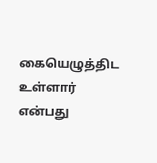கையெழுத்திட உள்ளார் என்பது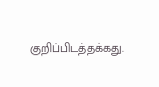குறிப்பிடத்தக்கது.